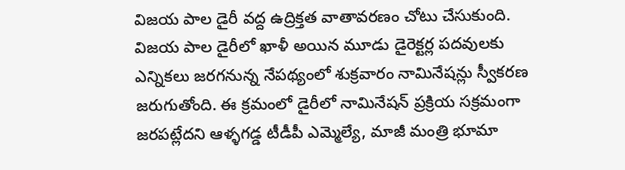విజయ పాల డైరీ వద్ద ఉద్రిక్తత వాతావరణం చోటు చేసుకుంది. విజయ పాల డైరీలో ఖాళీ అయిన మూడు డైరెక్టర్ల పదవులకు ఎన్నికలు జరగనున్న నేపథ్యంలో శుక్రవారం నామినేషన్లు స్వీకరణ జరుగుతోంది. ఈ క్రమంలో డైరీలో నామినేషన్ ప్రక్రియ సక్రమంగా జరపట్లేదని ఆళ్ళగడ్డ టీడీపీ ఎమ్మెల్యే, మాజీ మంత్రి భూమా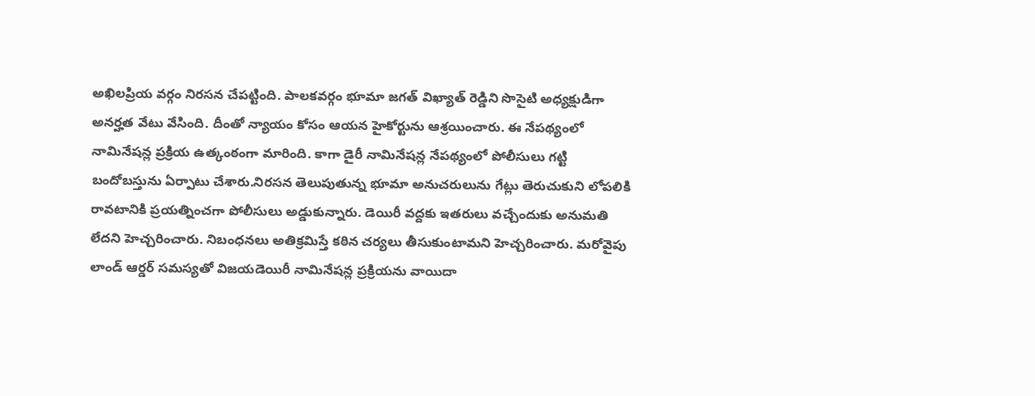అఖిలప్రియ వర్గం నిరసన చేపట్టింది. పాలకవర్గం భూమా జగత్ విఖ్యాత్ రెడ్డిని సొసైటి అధ్యక్షుడిగా అనర్హత వేటు వేసింది. దీంతో న్యాయం కోసం ఆయన హైకోర్టును ఆశ్రయించారు. ఈ నేపథ్యంలో నామినేషన్ల ప్రక్రియ ఉత్కంఠంగా మారింది. కాగా డైరీ నామినేషన్ల నేపథ్యంలో పోలీసులు గట్టి బందోబస్తును ఏర్పాటు చేశారు.నిరసన తెలుపుతున్న భూమా అనుచరులును గేట్లు తెరుచుకుని లోపలికి రావటానికి ప్రయత్నించగా పోలీసులు అడ్డుకున్నారు. డెయిరీ వద్దకు ఇతరులు వచ్చేందుకు అనుమతి లేదని హెచ్చరించారు. నిబంధనలు అతిక్రమిస్తే కఠిన చర్యలు తీసుకుంటామని హెచ్చరించారు. మరోవైపు లాండ్ ఆర్డర్ సమస్యతో విజయడెయిరీ నామినేషన్ల ప్రక్రియను వాయిదా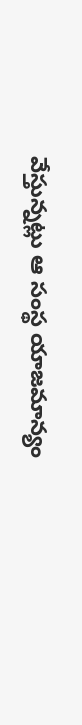వేస్తున్నట్లు ఆ సంస్థ యాజమాన్యం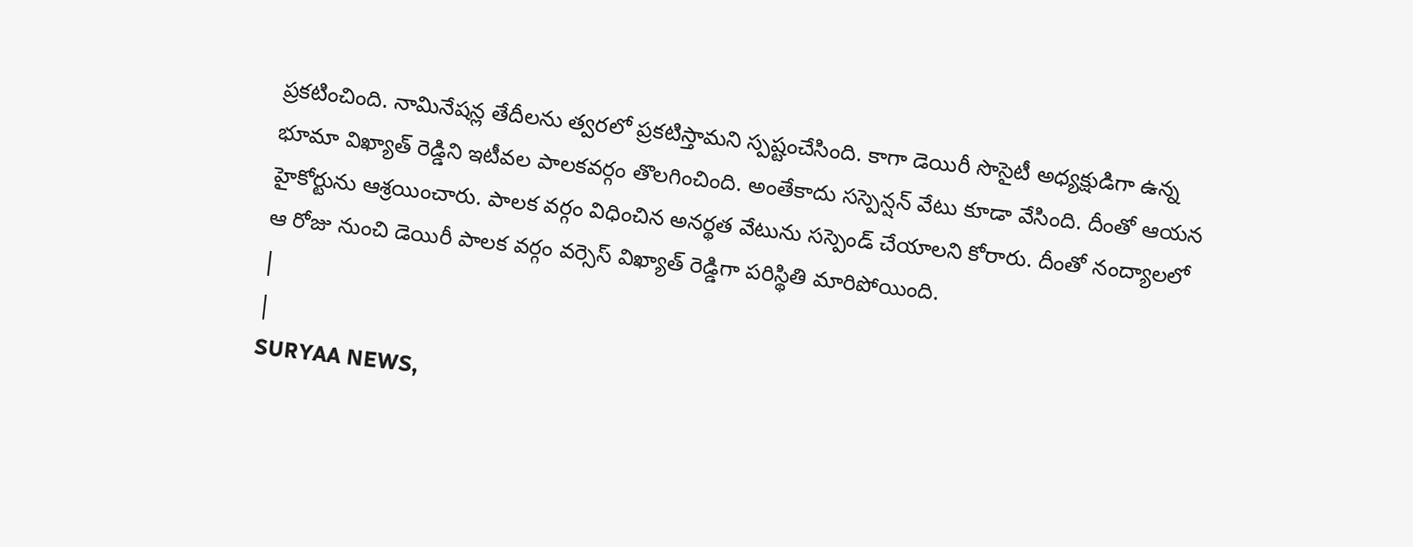ప్రకటించింది. నామినేషన్ల తేదీలను త్వరలో ప్రకటిస్తామని స్పష్టంచేసింది. కాగా డెయిరీ సొసైటీ అధ్యక్షుడిగా ఉన్న భూమా విఖ్యాత్ రెడ్డిని ఇటీవల పాలకవర్గం తొలగించింది. అంతేకాదు సస్పెన్షన్ వేటు కూడా వేసింది. దీంతో ఆయన హైకోర్టును ఆశ్రయించారు. పాలక వర్గం విధించిన అనర్థత వేటును సస్పెండ్ చేయాలని కోరారు. దీంతో నంద్యాలలో ఆ రోజు నుంచి డెయిరీ పాలక వర్గం వర్సెస్ విఖ్యాత్ రెడ్డిగా పరిస్థితి మారిపోయింది.
|
|
SURYAA NEWS,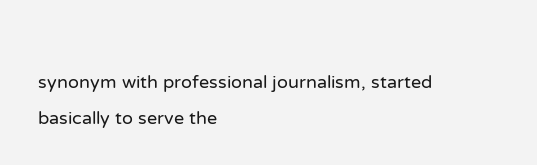synonym with professional journalism, started basically to serve the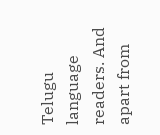Telugu language readers. And apart from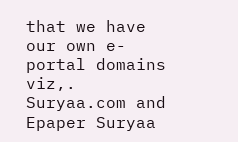that we have our own e-portal domains viz,. Suryaa.com and Epaper Suryaa